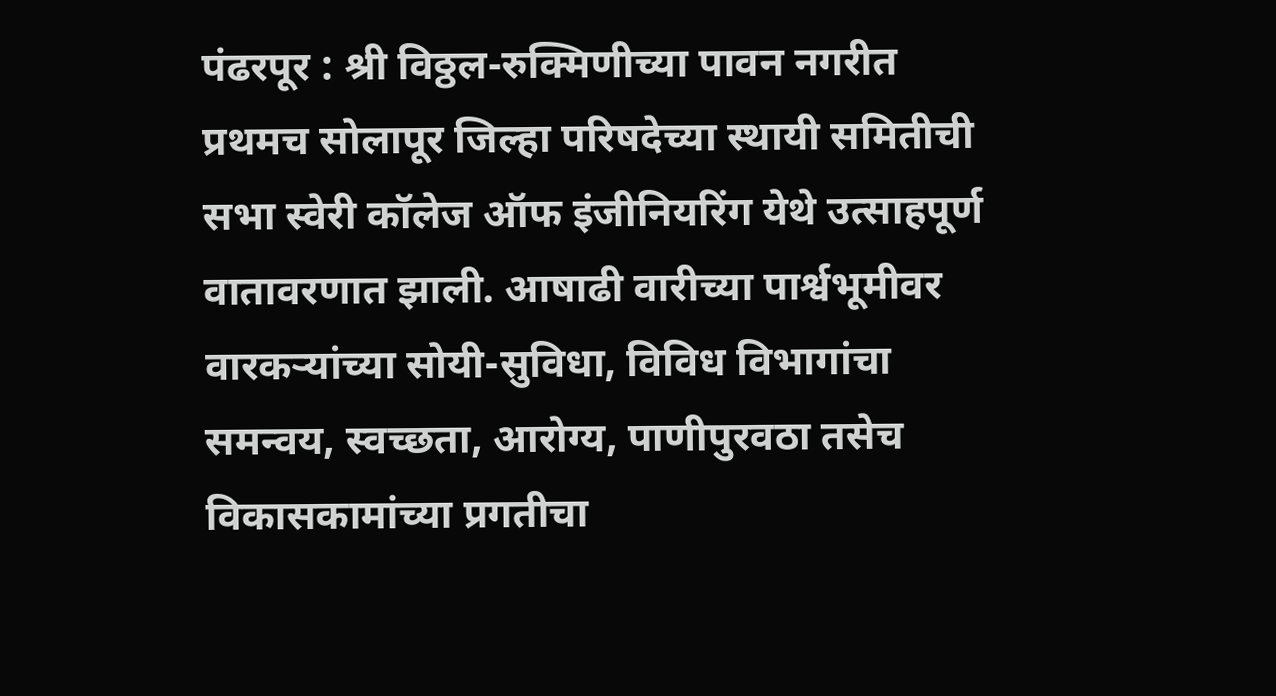पंढरपूर : श्री विठ्ठल-रुक्मिणीच्या पावन नगरीत प्रथमच सोलापूर जिल्हा परिषदेच्या स्थायी समितीची सभा स्वेरी कॉलेज ऑफ इंजीनियरिंग येथे उत्साहपूर्ण वातावरणात झाली. आषाढी वारीच्या पार्श्वभूमीवर वारकऱ्यांच्या सोयी-सुविधा, विविध विभागांचा समन्वय, स्वच्छता, आरोग्य, पाणीपुरवठा तसेच विकासकामांच्या प्रगतीचा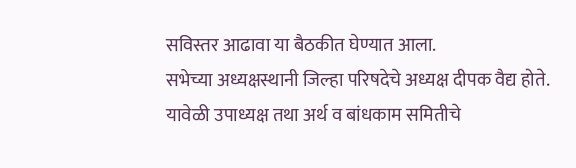सविस्तर आढावा या बैठकीत घेण्यात आला.
सभेच्या अध्यक्षस्थानी जिल्हा परिषदेचे अध्यक्ष दीपक वैद्य होते. यावेळी उपाध्यक्ष तथा अर्थ व बांधकाम समितीचे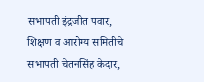सभापती इंद्रजीत पवार, शिक्षण व आरोग्य समितीचे सभापती चेतनसिंह केदार,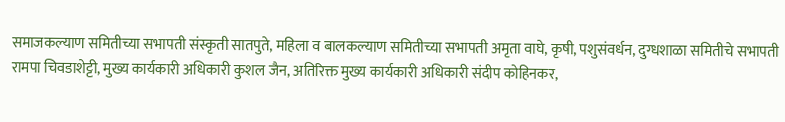समाजकल्याण समितीच्या सभापती संस्कृती सातपुते, महिला व बालकल्याण समितीच्या सभापती अमृता वाघे, कृषी, पशुसंवर्धन, दुग्धशाळा समितीचे सभापती रामपा चिवडाशेट्टी, मुख्य कार्यकारी अधिकारी कुशल जैन, अतिरिक्त मुख्य कार्यकारी अधिकारी संदीप कोहिनकर,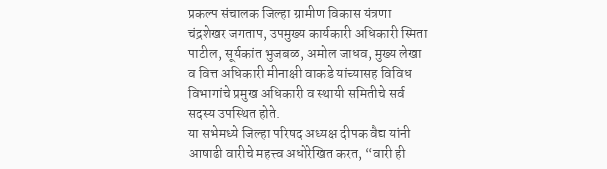प्रकल्प संचालक जिल्हा ग्रामीण विकास यंत्रणा चंद्रशेखर जगताप, उपमुख्य कार्यकारी अधिकारी स्मिता पाटील, सूर्यकांत भुजबळ, अमोल जाधव, मुख्य लेखा व वित्त अधिकारी मीनाक्षी वाकडे यांच्यासह विविध विभागांचे प्रमुख अधिकारी व स्थायी समितीचे सर्व सदस्य उपस्थित होते.
या सभेमध्ये जिल्हा परिषद अध्यक्ष दीपक वैद्य यांनी आषाढी वारीचे महत्त्व अधोरेखित करत, “वारी ही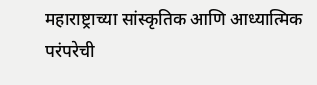महाराष्ट्राच्या सांस्कृतिक आणि आध्यात्मिक परंपरेची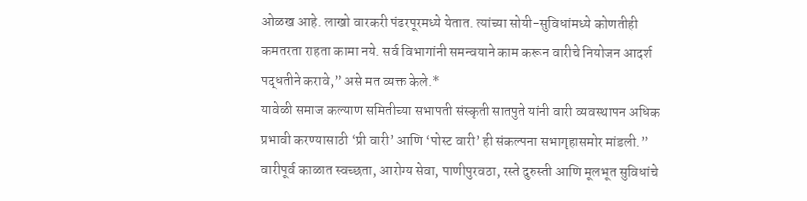ओळख आहे. लाखो वारकरी पंढरपूरमध्ये येतात. त्यांच्या सोयी-सुविधांमध्ये कोणतीही कमतरता राहता कामा नये. सर्व विभागांनी समन्वयाने काम करून वारीचे नियोजन आदर्श पद्धतीने करावे,” असे मत व्यक्त केले.*
यावेळी समाज कल्याण समितीच्या सभापती संस्कृती सातपुते यांनी वारी व्यवस्थापन अधिक प्रभावी करण्यासाठी ‘प्री वारी’ आणि ‘पोस्ट वारी’ ही संकल्पना सभागृहासमोर मांडली.” वारीपूर्व काळात स्वच्छता, आरोग्य सेवा, पाणीपुरवठा, रस्ते दुरुस्ती आणि मूलभूत सुविधांचे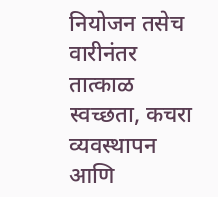नियोजन तसेच वारीनंतर तात्काळ स्वच्छता, कचरा व्यवस्थापन आणि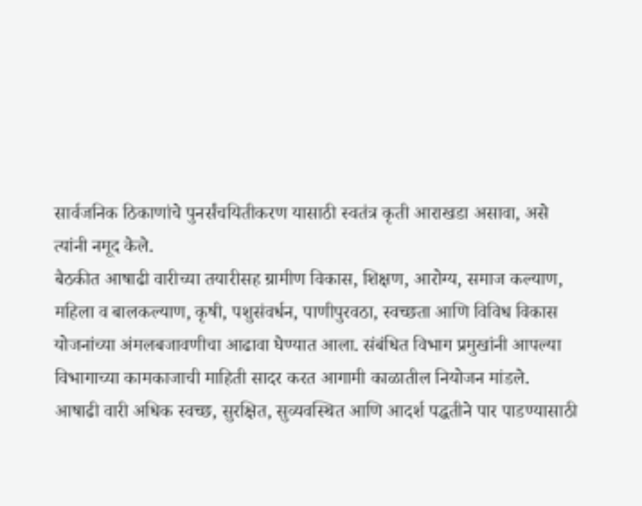सार्वजनिक ठिकाणांचे पुनर्संचयितीकरण यासाठी स्वतंत्र कृती आराखडा असावा, असे त्यांनी नमूद केले.
बैठकीत आषाढी वारीच्या तयारीसह ग्रामीण विकास, शिक्षण, आरोग्य, समाज कल्याण, महिला व बालकल्याण, कृषी, पशुसंवर्धन, पाणीपुरवठा, स्वच्छता आणि विविध विकास योजनांच्या अंमलबजावणीचा आढावा घेण्यात आला. संबंधित विभाग प्रमुखांनी आपल्या विभागाच्या कामकाजाची माहिती सादर करत आगामी काळातील नियोजन मांडले.
आषाढी वारी अधिक स्वच्छ, सुरक्षित, सुव्यवस्थित आणि आदर्श पद्धतीने पार पाडण्यासाठी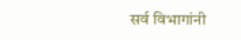सर्व विभागांनी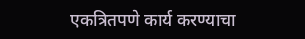एकत्रितपणे कार्य करण्याचा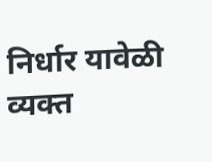निर्धार यावेळी व्यक्त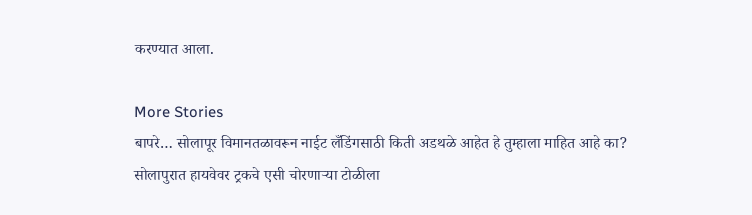करण्यात आला.

More Stories
बापरे… सोलापूर विमानतळावरून नाईट लँडिंगसाठी किती अडथळे आहेत हे तुम्हाला माहित आहे का?
सोलापुरात हायवेवर ट्रकचे एसी चोरणाऱ्या टोळीला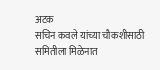अटक
सचिन कवले यांच्या चौकशीसाठी समितीला मिळेनात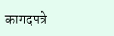कागदपत्रे